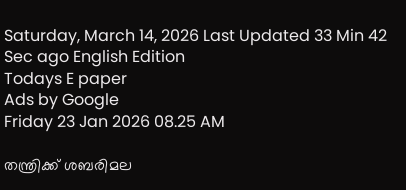Saturday, March 14, 2026 Last Updated 33 Min 42 Sec ago English Edition
Todays E paper
Ads by Google
Friday 23 Jan 2026 08.25 AM

തന്ത്രിക്ക് ശബരിമല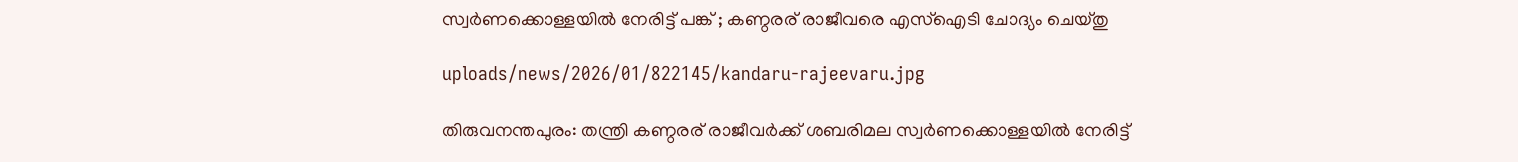സ്വര്‍ണക്കൊള്ളയില്‍ നേരിട്ട് പങ്ക് ; കണ്ഠരര് രാജീവരെ എസ്‌ഐടി ചോദ്യം ചെയ്തു

uploads/news/2026/01/822145/kandaru-rajeevaru.jpg

തിരുവനന്തപുരം: തന്ത്രി കണ്ഠരര് രാജീവര്‍ക്ക് ശബരിമല സ്വര്‍ണക്കൊള്ളയില്‍ നേരിട്ട്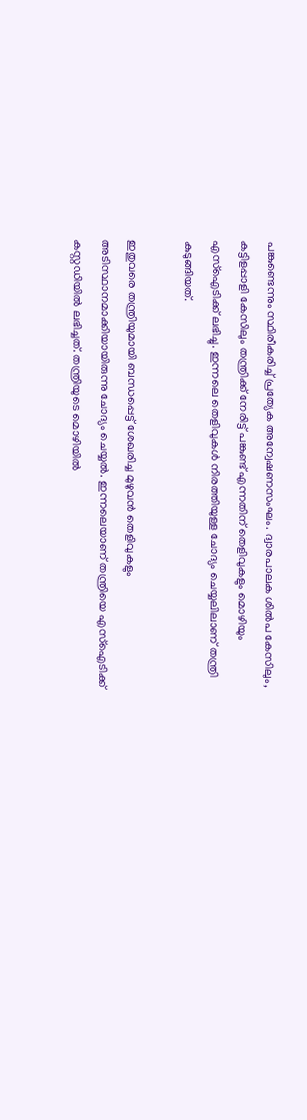പങ്കുണ്ടെന്നും സ്ഥിരീകരിച്ച് പ്രത്യേക അന്വേഷണസംഘം. ദ്വാരപാലക ശില്‍പ കേസിലും, കട്ടിളപ്പാളി കേസിലും തന്ത്രിക്ക് നേരിട്ട് പങ്കുണ്ട് എന്നതിന് തെളിവുകളും മൊഴിയും എസ്ഐടിക്ക് ലഭിച്ചു. ഇന്നലെ തെളിവുകള്‍ നിരത്തിയുള്ള ചോദ്യം ചെയ്യലിലാണ് തന്ത്രി കുടുങ്ങിയത്.

ഇതുവരെ തന്ത്രിയുമായി ബന്ധപ്പെട്ട് ശേഖരിച്ച മുഴുവന്‍ തെളിവുകളും അടിസ്ഥാനമാക്കിയായിരുന്നു ചോദ്യം ചെയ്യല്‍. ഇന്നലെയാണ് തന്ത്രിയെ എസ്ഐടിക്ക് കസ്റ്റഡിയില്‍ ലഭിച്ചത്. തന്ത്രിയുടെ മൊഴിയില്‍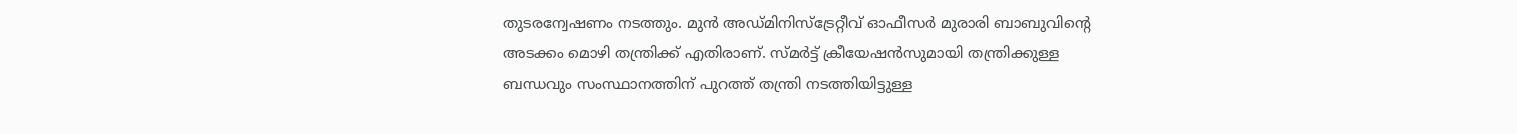തുടരന്വേഷണം നടത്തും. മുന്‍ അഡ്മിനിസ്ട്രേറ്റീവ് ഓഫീസര്‍ മുരാരി ബാബുവിന്റെ അടക്കം മൊഴി തന്ത്രിക്ക് എതിരാണ്. സ്മര്‍ട്ട് ക്രീയേഷന്‍സുമായി തന്ത്രിക്കുള്ള ബന്ധവും സംസ്ഥാനത്തിന് പുറത്ത് തന്ത്രി നടത്തിയിട്ടുള്ള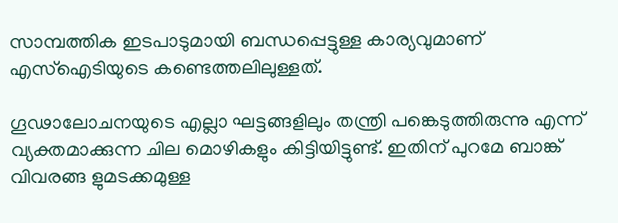സാമ്പത്തിക ഇടപാടുമായി ബന്ധപ്പെട്ടുള്ള കാര്യവുമാണ് എസ്‌ഐടിയുടെ കണ്ടെത്തലിലുള്ളത്.

ഗൂഢാലോചനയുടെ എല്ലാ ഘട്ടങ്ങളിലും തന്ത്രി പങ്കെടുത്തിരുന്നു എന്ന് വ്യക്തമാക്കുന്ന ചില മൊഴികളും കിട്ടിയിട്ടുണ്ട്. ഇതിന് പുറമേ ബാങ്ക് വിവരങ്ങ ളുമടക്കമുള്ള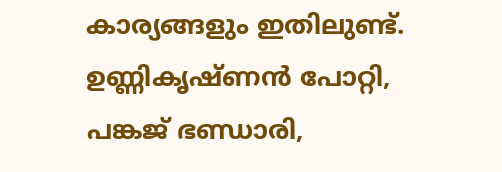കാര്യങ്ങളും ഇതിലുണ്ട്. ഉണ്ണികൃഷ്ണന്‍ പോറ്റി, പങ്കജ് ഭണ്ഡാരി,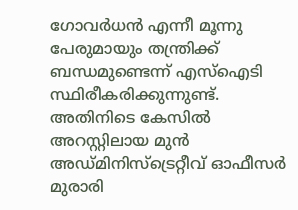ഗോവര്‍ധന്‍ എന്നീ മൂന്നു പേരുമായും തന്ത്രിക്ക് ബന്ധമുണ്ടെന്ന് എസ്ഐടി സ്ഥിരീകരിക്കുന്നുണ്ട്. അതിനിടെ കേസില്‍ അറസ്റ്റിലായ മുന്‍ അഡ്മിനിസ്ട്രെറ്റീവ് ഓഫീസര്‍ മുരാരി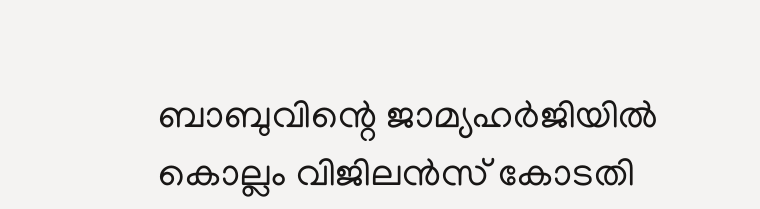ബാബുവിന്റെ ജാമ്യഹര്‍ജിയില്‍ കൊല്ലം വിജിലന്‍സ് കോടതി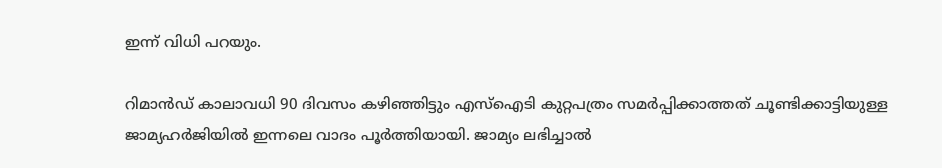ഇന്ന് വിധി പറയും.

റിമാന്‍ഡ് കാലാവധി 90 ദിവസം കഴിഞ്ഞിട്ടും എസ്‌ഐടി കുറ്റപത്രം സമര്‍പ്പിക്കാത്തത് ചൂണ്ടിക്കാട്ടിയുള്ള ജാമ്യഹര്‍ജിയില്‍ ഇന്നലെ വാദം പൂര്‍ത്തിയായി. ജാമ്യം ലഭിച്ചാല്‍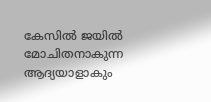കേസില്‍ ജയില്‍ മോചിതനാകുന്ന ആദ്യയാളാകും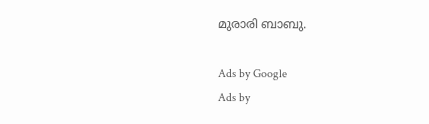മുരാരി ബാബു.

Ads by Google
Ads by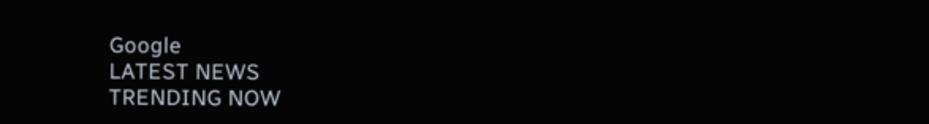Google
LATEST NEWS
TRENDING NOW